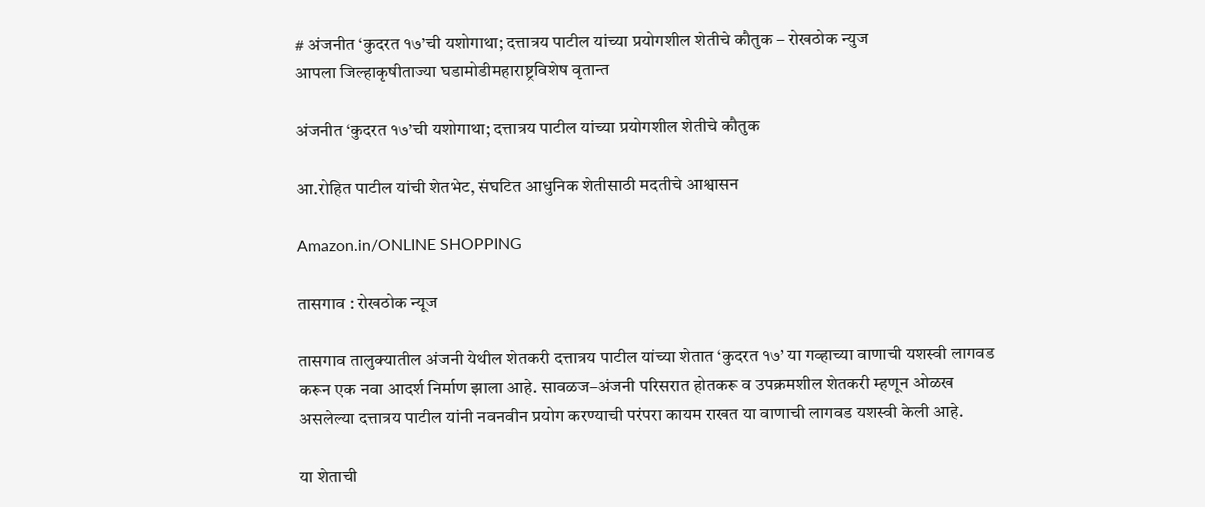# अंजनीत ‘कुदरत १७’ची यशोगाथा; दत्तात्रय पाटील यांच्या प्रयोगशील शेतीचे कौतुक – रोखठोक न्युज
आपला जिल्हाकृषीताज्या घडामोडीमहाराष्ट्रविशेष वृतान्त

अंजनीत ‘कुदरत १७’ची यशोगाथा; दत्तात्रय पाटील यांच्या प्रयोगशील शेतीचे कौतुक

आ.रोहित पाटील यांची शेतभेट, संघटित आधुनिक शेतीसाठी मदतीचे आश्वासन

Amazon.in/ONLINE SHOPPING

तासगाव : रोखठोक न्यूज

तासगाव तालुक्यातील अंजनी येथील शेतकरी दत्तात्रय पाटील यांच्या शेतात ‘कुदरत १७’ या गव्हाच्या वाणाची यशस्वी लागवड करून एक नवा आदर्श निर्माण झाला आहे. सावळज–अंजनी परिसरात होतकरू व उपक्रमशील शेतकरी म्हणून ओळख असलेल्या दत्तात्रय पाटील यांनी नवनवीन प्रयोग करण्याची परंपरा कायम राखत या वाणाची लागवड यशस्वी केली आहे.

या शेताची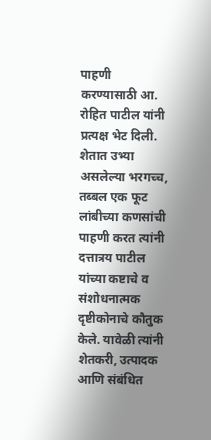पाहणी करण्यासाठी आ. रोहित पाटील यांनी प्रत्यक्ष भेट दिली. शेतात उभ्या असलेल्या भरगच्च, तब्बल एक फूट लांबीच्या कणसांची पाहणी करत त्यांनी दत्तात्रय पाटील यांच्या कष्टाचे व संशोधनात्मक दृष्टीकोनाचे कौतुक केले. यावेळी त्यांनी शेतकरी, उत्पादक आणि संबंधित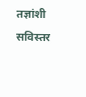तज्ञांशी सविस्तर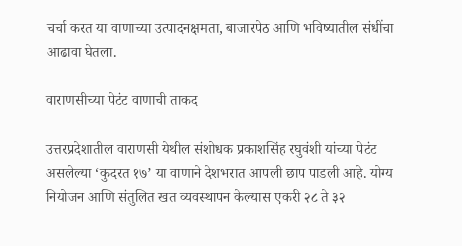चर्चा करत या वाणाच्या उत्पादनक्षमता, बाजारपेठ आणि भविष्यातील संधींचा आढावा घेतला.

वाराणसीच्या पेटंट वाणाची ताकद

उत्तरप्रदेशातील वाराणसी येथील संशोधक प्रकाशसिंह रघुवंशी यांच्या पेटंट असलेल्या ‘कुदरत १७’ या वाणाने देशभरात आपली छाप पाडली आहे. योग्य नियोजन आणि संतुलित खत व्यवस्थापन केल्यास एकरी २८ ते ३२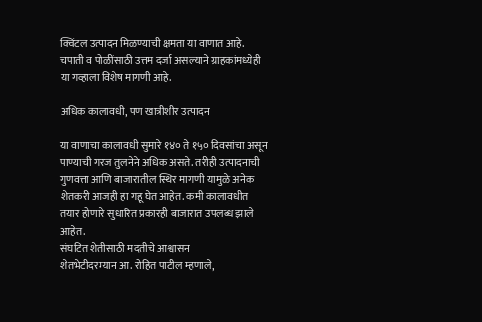क्विंटल उत्पादन मिळण्याची क्षमता या वाणात आहे. चपाती व पोळींसाठी उत्तम दर्जा असल्याने ग्राहकांमध्येही या गव्हाला विशेष मागणी आहे.

अधिक कालावधी, पण खात्रीशीर उत्पादन

या वाणाचा कालावधी सुमारे १४० ते १५० दिवसांचा असून पाण्याची गरज तुलनेने अधिक असते. तरीही उत्पादनाची गुणवत्ता आणि बाजारातील स्थिर मागणी यामुळे अनेक शेतकरी आजही हा गहू घेत आहेत. कमी कालावधीत तयार होणारे सुधारित प्रकारही बाजारात उपलब्ध झाले आहेत.
संघटित शेतीसाठी मदतीचे आश्वासन
शेतभेटीदरम्यान आ. रोहित पाटील म्हणाले,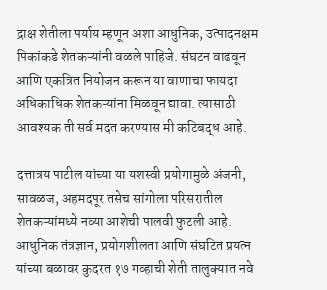द्राक्ष शेतीला पर्याय म्हणून अशा आधुनिक, उत्पादनक्षम पिकांकडे शेतकऱ्यांनी वळले पाहिजे. संघटन वाढवून आणि एकत्रित नियोजन करून या वाणाचा फायदा अधिकाधिक शेतकऱ्यांना मिळवून द्यावा. त्यासाठी आवश्यक ती सर्व मदत करण्यास मी कटिबद्ध आहे.

दत्तात्रय पाटील यांच्या या यशस्वी प्रयोगामुळे अंजनी, सावळज, अहमदपूर तसेच सांगोला परिसरातील शेतकऱ्यांमध्ये नव्या आशेची पालवी फुटली आहे. आधुनिक तंत्रज्ञान, प्रयोगशीलता आणि संघटित प्रयत्न यांच्या बळावर कुदरत १७ गव्हाची शेती तालुक्यात नवे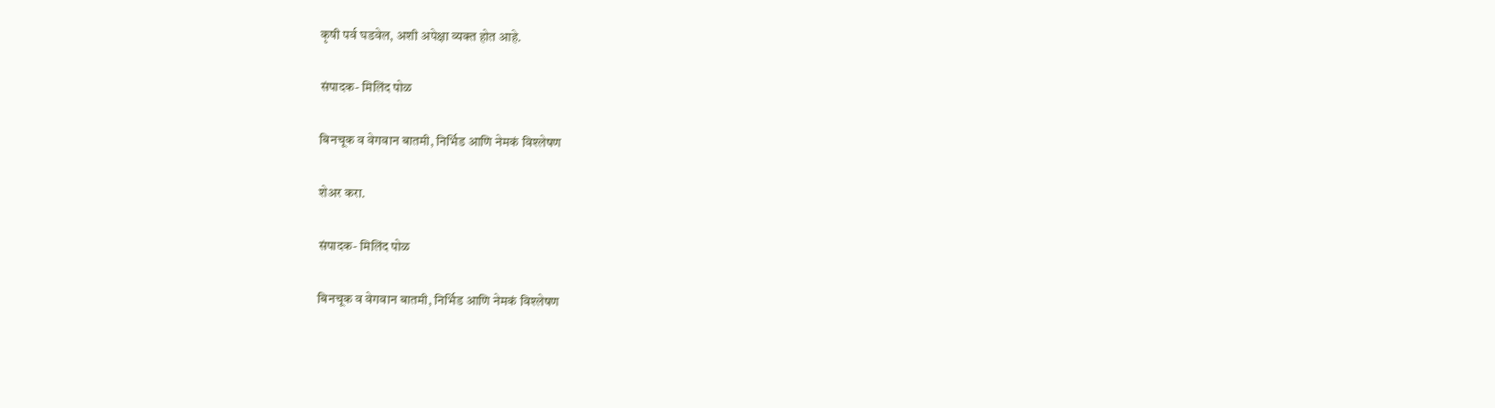कृषी पर्व घडवेल, अशी अपेक्षा व्यक्त होत आहे.

संपादक- मिलिंद पोळ

बिनचूक व वेगवान बातमी, निर्भिड आणि नेमकं विश्लेषण

शेअर करा.

संपादक- मिलिंद पोळ

बिनचूक व वेगवान बातमी, निर्भिड आणि नेमकं विश्लेषण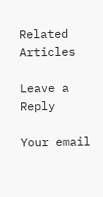Related Articles

Leave a Reply

Your email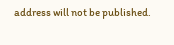address will not be published.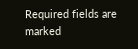Required fields are marked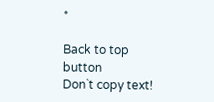*

Back to top button
Don`t copy text!